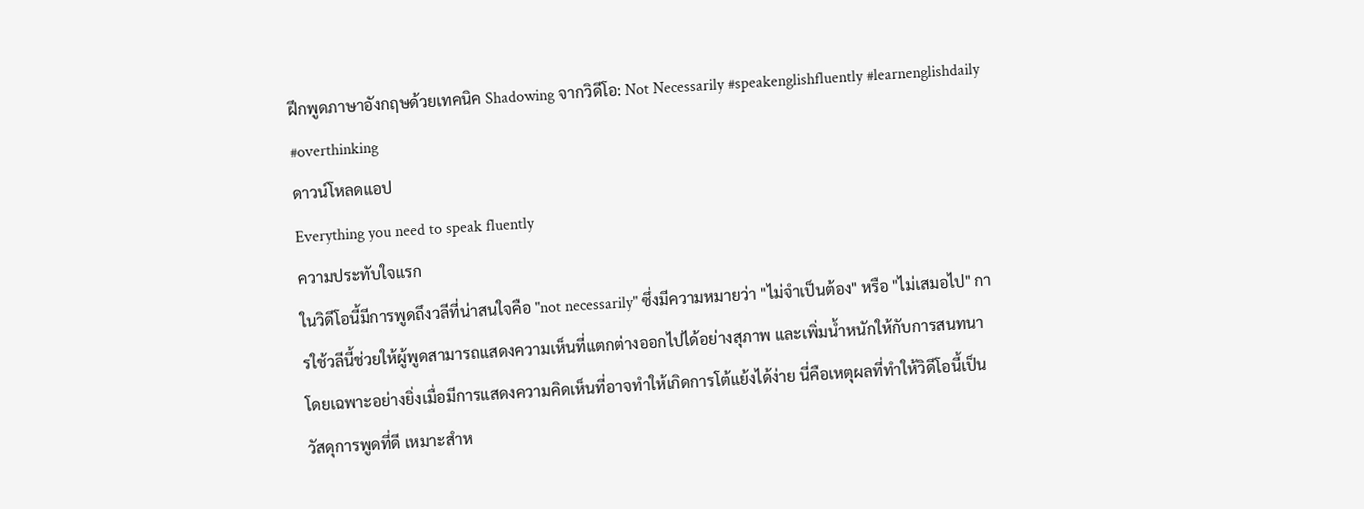ฝึกพูดภาษาอังกฤษด้วยเทคนิค Shadowing จากวิดีโอ: Not Necessarily #speakenglishfluently #learnenglishdaily #overthinking
ดาวน์โหลดแอป
Everything you need to speak fluently
ความประทับใจแรก
ในวิดีโอนี้มีการพูดถึงวลีที่น่าสนใจคือ "not necessarily" ซึ่งมีความหมายว่า "ไม่จำเป็นต้อง" หรือ "ไม่เสมอไป" การใช้วลีนี้ช่วยให้ผู้พูดสามารถแสดงความเห็นที่แตกต่างออกไปได้อย่างสุภาพ และเพิ่มน้ำหนักให้กับการสนทนา โดยเฉพาะอย่างยิ่งเมื่อมีการแสดงความคิดเห็นที่อาจทำให้เกิดการโต้แย้งได้ง่าย นี่คือเหตุผลที่ทำให้วิดีโอนี้เป็นวัสดุการพูดที่ดี เหมาะสำห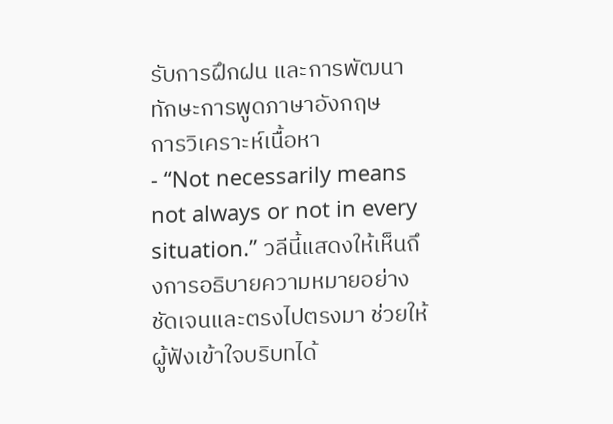รับการฝึกฝน และการพัฒนาทักษะการพูดภาษาอังกฤษ
การวิเคราะห์เนื้อหา
- “Not necessarily means not always or not in every situation.” วลีนี้แสดงให้เห็นถึงการอธิบายความหมายอย่างชัดเจนและตรงไปตรงมา ช่วยให้ผู้ฟังเข้าใจบริบทได้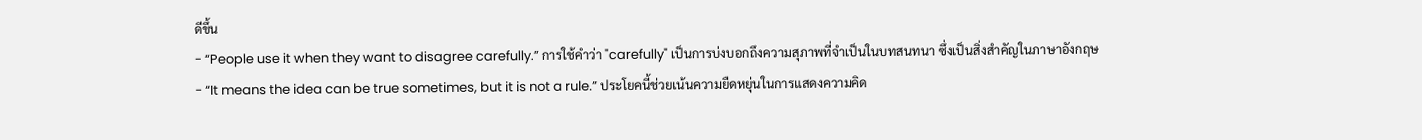ดีขึ้น
- “People use it when they want to disagree carefully.” การใช้คำว่า "carefully" เป็นการบ่งบอกถึงความสุภาพที่จำเป็นในบทสนทนา ซึ่งเป็นสิ่งสำคัญในภาษาอังกฤษ
- “It means the idea can be true sometimes, but it is not a rule.” ประโยคนี้ช่วยเน้นความยืดหยุ่นในการแสดงความคิด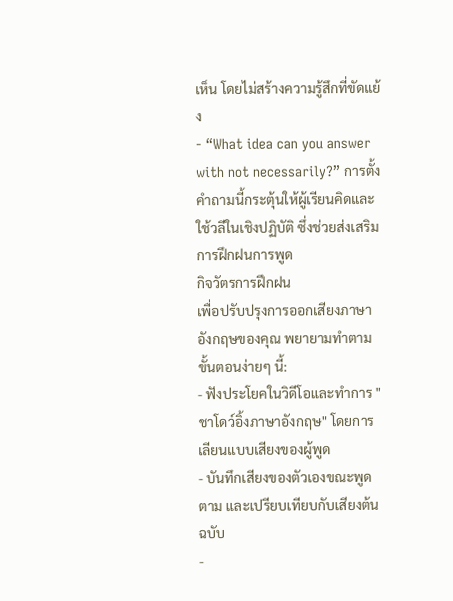เห็น โดยไม่สร้างความรู้สึกที่ขัดแย้ง
- “What idea can you answer with not necessarily?” การตั้งคำถามนี้กระตุ้นให้ผู้เรียนคิดและใช้วลีในเชิงปฏิบัติ ซึ่งช่วยส่งเสริมการฝึกฝนการพูด
กิจวัตรการฝึกฝน
เพื่อปรับปรุงการออกเสียงภาษาอังกฤษของคุณ พยายามทำตามขั้นตอนง่ายๆ นี้:
- ฟังประโยคในวิดีโอและทำการ "ชาโดว์อิ้งภาษาอังกฤษ" โดยการเลียนแบบเสียงของผู้พูด
- บันทึกเสียงของตัวเองขณะพูดตาม และเปรียบเทียบกับเสียงต้นฉบับ
-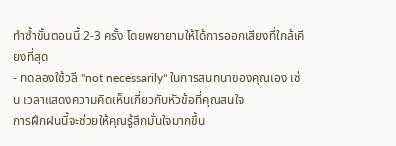ทำซ้ำขั้นตอนนี้ 2-3 ครั้ง โดยพยายามให้ได้การออกเสียงที่ใกล้เคียงที่สุด
- ทดลองใช้วลี "not necessarily" ในการสนทนาของคุณเอง เช่น เวลาแสดงความคิดเห็นเกี่ยวกับหัวข้อที่คุณสนใจ
การฝึกฝนนี้จะช่วยให้คุณรู้สึกมั่นใจมากขึ้น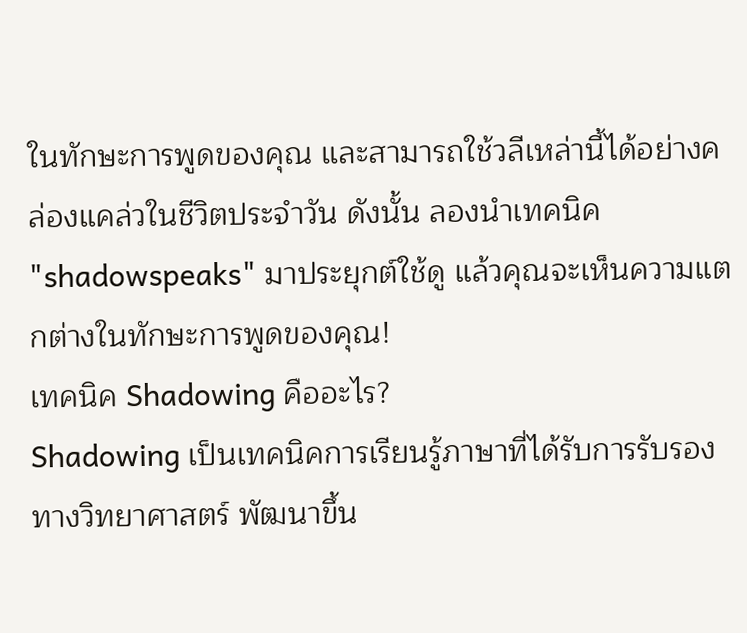ในทักษะการพูดของคุณ และสามารถใช้วลีเหล่านี้ได้อย่างคล่องแคล่วในชีวิตประจำวัน ดังนั้น ลองนำเทคนิค "shadowspeaks" มาประยุกต์ใช้ดู แล้วคุณจะเห็นความแตกต่างในทักษะการพูดของคุณ!
เทคนิค Shadowing คืออะไร?
Shadowing เป็นเทคนิคการเรียนรู้ภาษาที่ได้รับการรับรองทางวิทยาศาสตร์ พัฒนาขึ้น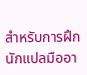สำหรับการฝึกนักแปลมืออา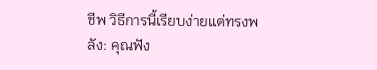ชีพ วิธีการนี้เรียบง่ายแต่ทรงพลัง: คุณฟัง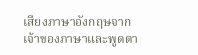เสียงภาษาอังกฤษจากเจ้าของภาษาและพูดตา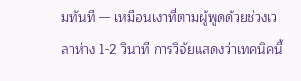มทันที — เหมือนเงาที่ตามผู้พูดด้วยช่วงเวลาห่าง 1-2 วินาที การวิจัยแสดงว่าเทคนิคนี้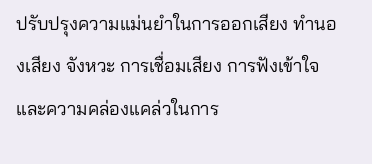ปรับปรุงความแม่นยำในการออกเสียง ทำนองเสียง จังหวะ การเชื่อมเสียง การฟังเข้าใจ และความคล่องแคล่วในการ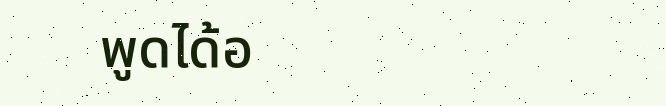พูดได้อ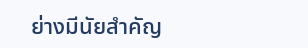ย่างมีนัยสำคัญ